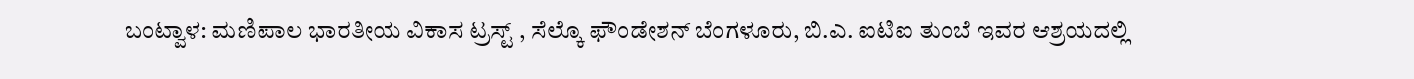ಬಂಟ್ವಾಳ: ಮಣಿಪಾಲ ಭಾರತೀಯ ವಿಕಾಸ ಟ್ರಸ್ಟ್ , ಸೆಲ್ಕೊ ಫೌಂಡೇಶನ್ ಬೆಂಗಳೂರು, ಬಿ.ಎ. ಐಟಿಐ ತುಂಬೆ ಇವರ ಆಶ್ರಯದಲ್ಲಿ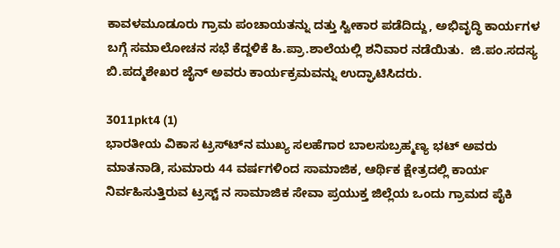ಕಾವಳಮೂಡೂರು ಗ್ರಾಮ ಪಂಚಾಯತನ್ನು ದತ್ತು ಸ್ವೀಕಾರ ಪಡೆದಿದ್ದು, ಅಭಿವೃದ್ಧಿ ಕಾರ್ಯಗಳ ಬಗ್ಗೆ ಸಮಾಲೋಚನ ಸಭೆ ಕೆದ್ದಳಿಕೆ ಹಿ.ಪ್ರಾ.ಶಾಲೆಯಲ್ಲಿ ಶನಿವಾರ ನಡೆಯಿತು.  ಜಿ.ಪಂ.ಸದಸ್ಯ ಬಿ.ಪದ್ಮಶೇಖರ ಜೈನ್ ಅವರು ಕಾರ್ಯಕ್ರಮವನ್ನು ಉದ್ಘಾಟಿಸಿದರು.

3011pkt4 (1)
ಭಾರತೀಯ ವಿಕಾಸ ಟ್ರಸ್ಟ್‍ನ ಮುಖ್ಯ ಸಲಹೆಗಾರ ಬಾಲಸುಬ್ರಹ್ಮಣ್ಯ ಭಟ್ ಅವರು ಮಾತನಾಡಿ, ಸುಮಾರು 44 ವರ್ಷಗಳಿಂದ ಸಾಮಾಜಿಕ, ಆರ್ಥಿಕ ಕ್ಷೇತ್ರದಲ್ಲಿ ಕಾರ್ಯ ನಿರ್ವಹಿಸುತ್ತಿರುವ ಟ್ರಸ್ಟ್ ನ ಸಾಮಾಜಿಕ ಸೇವಾ ಪ್ರಯುಕ್ತ ಜಿಲ್ಲೆಯ ಒಂದು ಗ್ರಾಮದ ಪೈಕಿ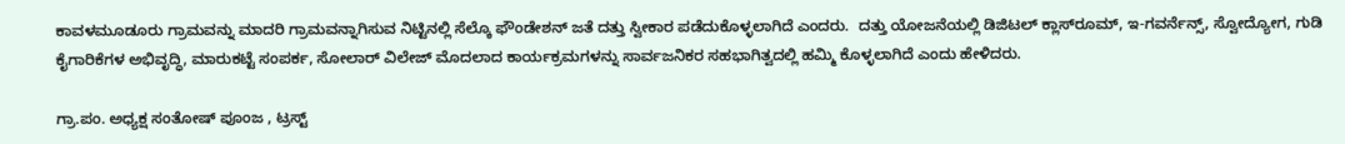ಕಾವಳಮೂಡೂರು ಗ್ರಾಮವನ್ನು ಮಾದರಿ ಗ್ರಾಮವನ್ನಾಗಿಸುವ ನಿಟ್ಟಿನಲ್ಲಿ ಸೆಲ್ಕೊ ಫೌಂಡೇಶನ್ ಜತೆ ದತ್ತು ಸ್ವೀಕಾರ ಪಡೆದುಕೊಳ್ಳಲಾಗಿದೆ ಎಂದರು.  ದತ್ತು ಯೋಜನೆಯಲ್ಲಿ ಡಿಜಿಟಲ್ ಕ್ಲಾಸ್‍ರೂಮ್, ಇ-ಗವರ್ನೆನ್ಸ್, ಸ್ವೋದ್ಯೋಗ, ಗುಡಿ ಕೈಗಾರಿಕೆಗಳ ಅಭಿವೃದ್ಧಿ, ಮಾರುಕಟ್ಟೆ ಸಂಪರ್ಕ, ಸೋಲಾರ್ ವಿಲೇಜ್ ಮೊದಲಾದ ಕಾರ್ಯಕ್ರಮಗಳನ್ನು ಸಾರ್ವಜನಿಕರ ಸಹಭಾಗಿತ್ವದಲ್ಲಿ ಹಮ್ಮಿ ಕೊಳ್ಳಲಾಗಿದೆ ಎಂದು ಹೇಳಿದರು.

ಗ್ರಾ.ಪಂ. ಅಧ್ಯಕ್ಷ ಸಂತೋಷ್ ಪೂಂಜ , ಟ್ರಸ್ಟ್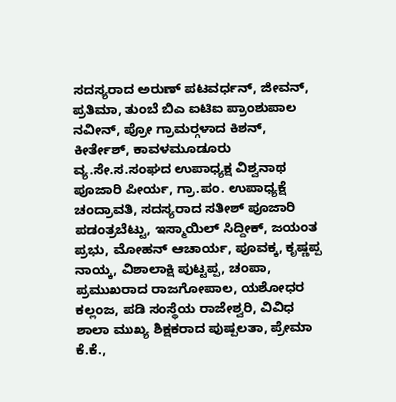ಸದಸ್ಯರಾದ ಅರುಣ್ ಪಟವರ್ಧನ್, ಜೀವನ್, ಪ್ರತಿಮಾ, ತುಂಬೆ ಬಿಎ ಐಟಿಐ ಪ್ರಾಂಶುಪಾಲ ನವೀನ್, ಪ್ರೋ ಗ್ರಾಮರ್‍ಗಳಾದ ಕಿಶನ್, ಕೀರ್ತೇಶ್, ಕಾವಳಮೂಡೂರು ವ್ಯ.ಸೇ.ಸ.ಸಂಘದ ಉಪಾಧ್ಯಕ್ಷ ವಿಶ್ವನಾಥ ಪೂಜಾರಿ ಪೀರ್ಯ, ಗ್ರಾ.ಪಂ. ಉಪಾಧ್ಯಕ್ಷೆ ಚಂದ್ರಾವತಿ, ಸದಸ್ಯರಾದ ಸತೀಶ್ ಪೂಜಾರಿ ಪಡಂತ್ರಬೆಟ್ಟು, ಇಸ್ಮಾಯಿಲ್ ಸಿದ್ದೀಕ್, ಜಯಂತ ಪ್ರಭು, ಮೋಹನ್ ಆಚಾರ್ಯ, ಪೂವಕ್ಕ, ಕೃಷ್ಣಪ್ಪ ನಾಯ್ಕ, ವಿಶಾಲಾಕ್ಷಿ ಪುಟ್ಟಪ್ಪ, ಚಂಪಾ, ಪ್ರಮುಖರಾದ ರಾಜಗೋಪಾಲ, ಯಶೋಧರ ಕಲ್ಲಂಜ, ಪಡಿ ಸಂಸ್ಥೆಯ ರಾಜೇಶ್ವರಿ, ವಿವಿಧ ಶಾಲಾ ಮುಖ್ಯ ಶಿಕ್ಷಕರಾದ ಪುಷ್ಪಲತಾ, ಪ್ರೇಮಾ ಕೆ.ಕೆ.,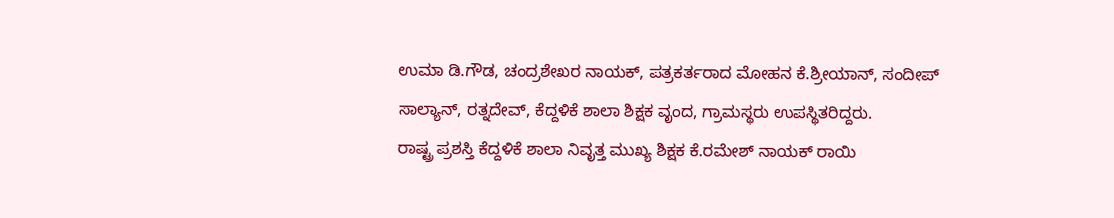ಉಮಾ ಡಿ.ಗೌಡ, ಚಂದ್ರಶೇಖರ ನಾಯಕ್, ಪತ್ರಕರ್ತರಾದ ಮೋಹನ ಕೆ.ಶ್ರೀಯಾನ್, ಸಂದೀಪ್ ಸಾಲ್ಯಾನ್, ರತ್ನದೇವ್, ಕೆದ್ದಳಿಕೆ ಶಾಲಾ ಶಿಕ್ಷಕ ವೃಂದ, ಗ್ರಾಮಸ್ಥರು ಉಪಸ್ಥಿತರಿದ್ದರು.
ರಾಷ್ಟ್ರ ಪ್ರಶಸ್ತಿ ಕೆದ್ದಳಿಕೆ ಶಾಲಾ ನಿವೃತ್ತ ಮುಖ್ಯ ಶಿಕ್ಷಕ ಕೆ.ರಮೇಶ್ ನಾಯಕ್ ರಾಯಿ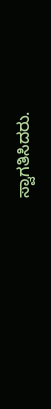ಸ್ವಾಗತಿಸಿದರು.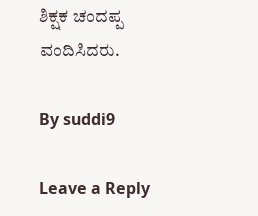ಶಿಕ್ಷಕ ಚಂದಪ್ಪ ವಂದಿಸಿದರು.

By suddi9

Leave a Reply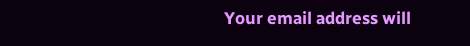Your email address will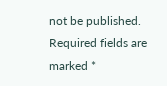not be published. Required fields are marked *